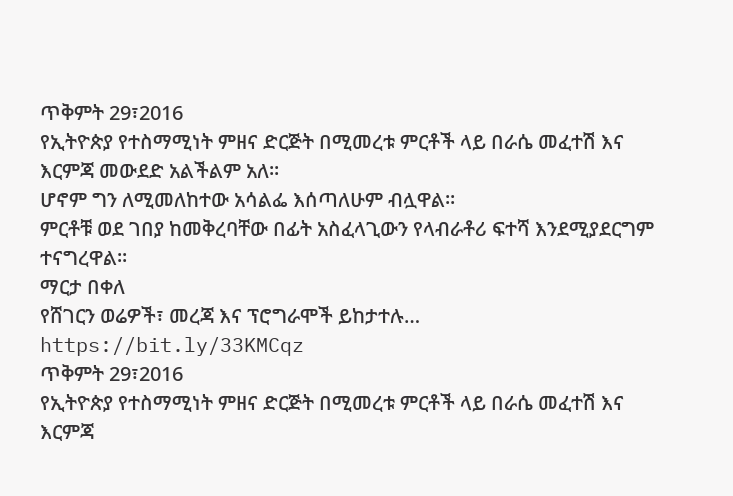ጥቅምት 29፣2016
የኢትዮጵያ የተስማሚነት ምዘና ድርጅት በሚመረቱ ምርቶች ላይ በራሴ መፈተሽ እና እርምጃ መውደድ አልችልም አለ፡፡
ሆኖም ግን ለሚመለከተው አሳልፌ እሰጣለሁም ብሏዋል፡፡
ምርቶቹ ወደ ገበያ ከመቅረባቸው በፊት አስፈላጊውን የላብራቶሪ ፍተሻ እንደሚያደርግም ተናግረዋል፡፡
ማርታ በቀለ
የሸገርን ወሬዎች፣ መረጃ እና ፕሮግራሞች ይከታተሉ… https://bit.ly/33KMCqz
ጥቅምት 29፣2016
የኢትዮጵያ የተስማሚነት ምዘና ድርጅት በሚመረቱ ምርቶች ላይ በራሴ መፈተሽ እና እርምጃ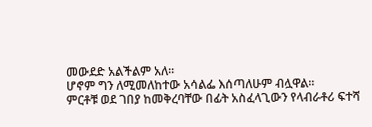መውደድ አልችልም አለ፡፡
ሆኖም ግን ለሚመለከተው አሳልፌ እሰጣለሁም ብሏዋል፡፡
ምርቶቹ ወደ ገበያ ከመቅረባቸው በፊት አስፈላጊውን የላብራቶሪ ፍተሻ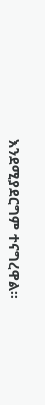እንደሚያደርግም ተናግረዋል፡፡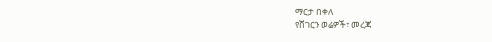ማርታ በቀለ
የሸገርን ወሬዎች፣ መረጃ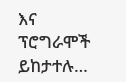እና ፕሮግራሞች ይከታተሉ…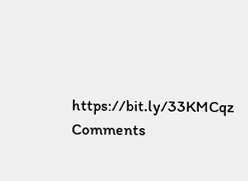https://bit.ly/33KMCqz
Comments